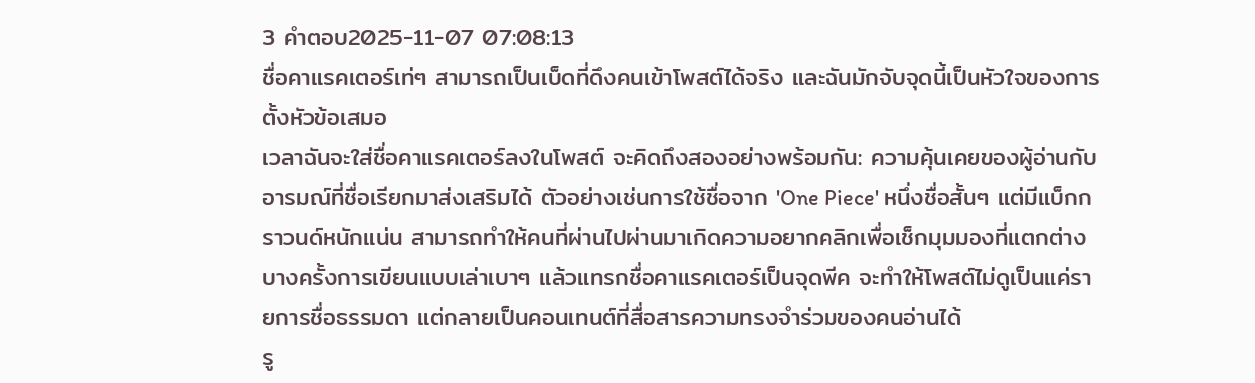3 คำตอบ2025-11-07 07:08:13
ชื่อคาแรคเตอร์เท่ๆ สามารถเป็นเบ็ดที่ดึงคนเข้าโพสต์ได้จริง และฉันมักจับจุดนี้เป็นหัวใจของการตั้งหัวข้อเสมอ
เวลาฉันจะใส่ชื่อคาแรคเตอร์ลงในโพสต์ จะคิดถึงสองอย่างพร้อมกัน: ความคุ้นเคยของผู้อ่านกับอารมณ์ที่ชื่อเรียกมาส่งเสริมได้ ตัวอย่างเช่นการใช้ชื่อจาก 'One Piece' หนึ่งชื่อสั้นๆ แต่มีแบ็กกราวนด์หนักแน่น สามารถทำให้คนที่ผ่านไปผ่านมาเกิดความอยากคลิกเพื่อเช็กมุมมองที่แตกต่าง บางครั้งการเขียนแบบเล่าเบาๆ แล้วแทรกชื่อคาแรคเตอร์เป็นจุดพีค จะทำให้โพสต์ไม่ดูเป็นแค่รายการชื่อธรรมดา แต่กลายเป็นคอนเทนต์ที่สื่อสารความทรงจำร่วมของคนอ่านได้
รู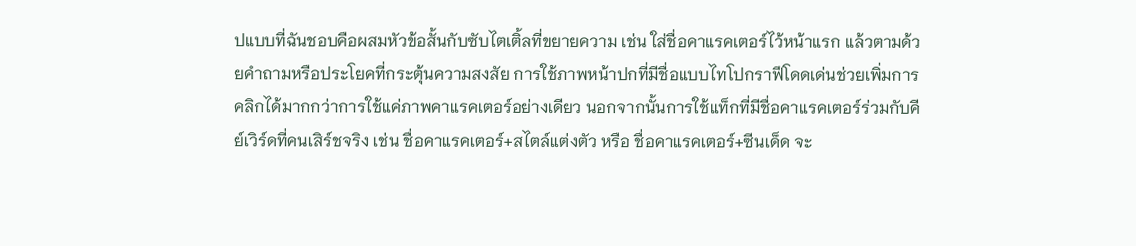ปแบบที่ฉันชอบคือผสมหัวข้อสั้นกับซับไตเติ้ลที่ขยายความ เช่น ใส่ชื่อคาแรคเตอร์ไว้หน้าแรก แล้วตามด้วยคำถามหรือประโยคที่กระตุ้นความสงสัย การใช้ภาพหน้าปกที่มีชื่อแบบไทโปกราฟีโดดเด่นช่วยเพิ่มการคลิกได้มากกว่าการใช้แค่ภาพคาแรคเตอร์อย่างเดียว นอกจากนั้นการใช้แท็กที่มีชื่อคาแรคเตอร์ร่วมกับคีย์เวิร์ดที่คนเสิร์ชจริง เช่น ชื่อคาแรคเตอร์+สไตล์แต่งตัว หรือ ชื่อคาแรคเตอร์+ซีนเด็ด จะ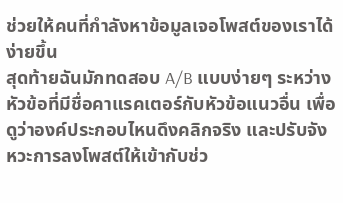ช่วยให้คนที่กำลังหาข้อมูลเจอโพสต์ของเราได้ง่ายขึ้น
สุดท้ายฉันมักทดสอบ A/B แบบง่ายๆ ระหว่างหัวข้อที่มีชื่อคาแรคเตอร์กับหัวข้อแนวอื่น เพื่อดูว่าองค์ประกอบไหนดึงคลิกจริง และปรับจังหวะการลงโพสต์ให้เข้ากับช่ว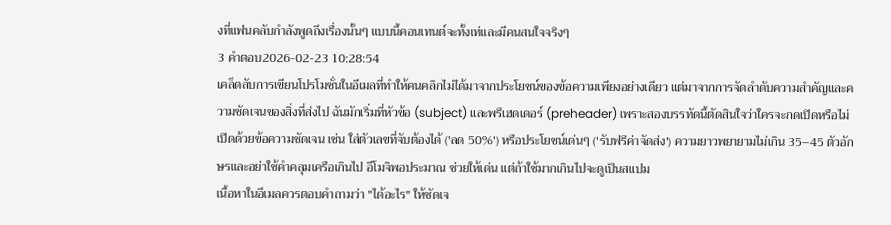งที่แฟนคลับกำลังพูดถึงเรื่องนั้นๆ แบบนี้คอนเทนต์จะทั้งเท่และมีคนสนใจจริงๆ
3 คำตอบ2026-02-23 10:28:54
เคล็ดลับการเขียนโปรโมชั่นในอีเมลที่ทำให้คนคลิกไม่ได้มาจากประโยชน์ของข้อความเพียงอย่างเดียว แต่มาจากการจัดลำดับความสำคัญและความชัดเจนของสิ่งที่ส่งไป ฉันมักเริ่มที่หัวข้อ (subject) และพรีเฮดเดอร์ (preheader) เพราะสองบรรทัดนี้ตัดสินใจว่าใครจะกดเปิดหรือไม่ เปิดด้วยข้อความชัดเจน เช่น ใส่ตัวเลขที่จับต้องได้ ('ลด 50%') หรือประโยชน์เด่นๆ ('รับฟรีค่าจัดส่ง') ความยาวพยายามไม่เกิน 35–45 ตัวอักษรและอย่าใช้คำคลุมเครือเกินไป อีโมจิพอประมาณ ช่วยให้เด่น แต่ถ้าใช้มากเกินไปจะดูเป็นสแปม
เนื้อหาในอีเมลควรตอบคำถามว่า "ได้อะไร" ให้ชัดเจ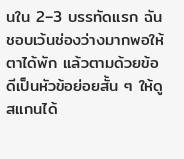นใน 2–3 บรรทัดแรก ฉันชอบเว้นช่องว่างมากพอให้ตาได้พัก แล้วตามด้วยข้อดีเป็นหัวข้อย่อยสั้น ๆ ให้ดูสแกนได้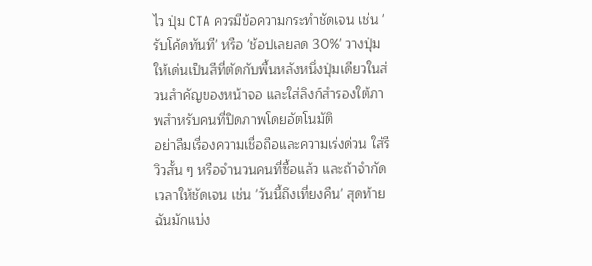ไว ปุ่ม CTA ควรมีข้อความกระทำชัดเจน เช่น 'รับโค้ดทันที' หรือ 'ช้อปเลยลด 30%' วางปุ่มให้เด่นเป็นสีที่ตัดกับพื้นหลังหนึ่งปุ่มเดียวในส่วนสำคัญของหน้าจอ และใส่ลิงก์สำรองใต้ภาพสำหรับคนที่ปิดภาพโดยอัตโนมัติ
อย่าลืมเรื่องความเชื่อถือและความเร่งด่วน ใส่รีวิวสั้น ๆ หรือจำนวนคนที่ซื้อแล้ว และถ้าจำกัดเวลาให้ชัดเจน เช่น 'วันนี้ถึงเที่ยงคืน' สุดท้ายฉันมักแบ่ง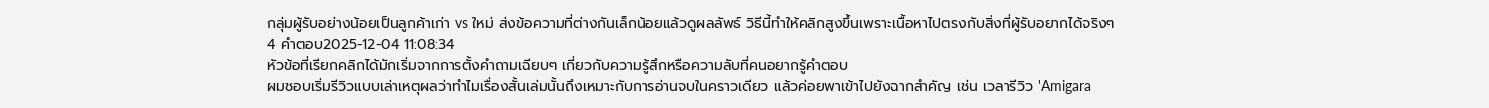กลุ่มผู้รับอย่างน้อยเป็นลูกค้าเก่า vs ใหม่ ส่งข้อความที่ต่างกันเล็กน้อยแล้วดูผลลัพธ์ วิธีนี้ทำให้คลิกสูงขึ้นเพราะเนื้อหาไปตรงกับสิ่งที่ผู้รับอยากได้จริงๆ
4 คำตอบ2025-12-04 11:08:34
หัวข้อที่เรียกคลิกได้มักเริ่มจากการตั้งคำถามเฉียบๆ เกี่ยวกับความรู้สึกหรือความลับที่คนอยากรู้คำตอบ
ผมชอบเริ่มรีวิวแบบเล่าเหตุผลว่าทำไมเรื่องสั้นเล่มนั้นถึงเหมาะกับการอ่านจบในคราวเดียว แล้วค่อยพาเข้าไปยังฉากสำคัญ เช่น เวลารีวิว 'Amigara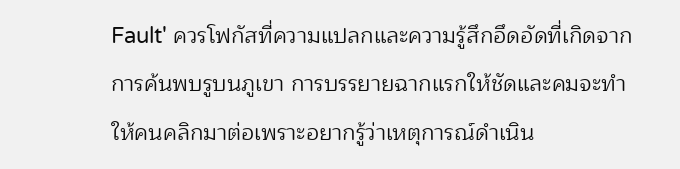Fault' ควรโฟกัสที่ความแปลกและความรู้สึกอึดอัดที่เกิดจากการค้นพบรูบนภูเขา การบรรยายฉากแรกให้ชัดและคมจะทำให้คนคลิกมาต่อเพราะอยากรู้ว่าเหตุการณ์ดำเนิน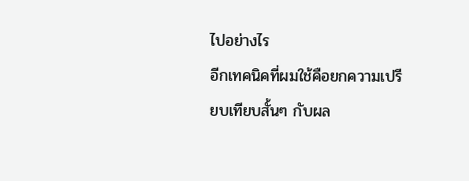ไปอย่างไร
อีกเทคนิคที่ผมใช้คือยกความเปรียบเทียบสั้นๆ กับผล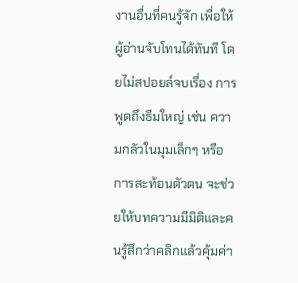งานอื่นที่คนรู้จัก เพื่อให้ผู้อ่านจับโทนได้ทันที โดยไม่สปอยล์จบเรื่อง การพูดถึงธีมใหญ่ เช่น ความกลัวในมุมเล็กๆ หรือการสะท้อนตัวตน จะช่วยให้บทความมีมิติและคนรู้สึกว่าคลิกแล้วคุ้มค่า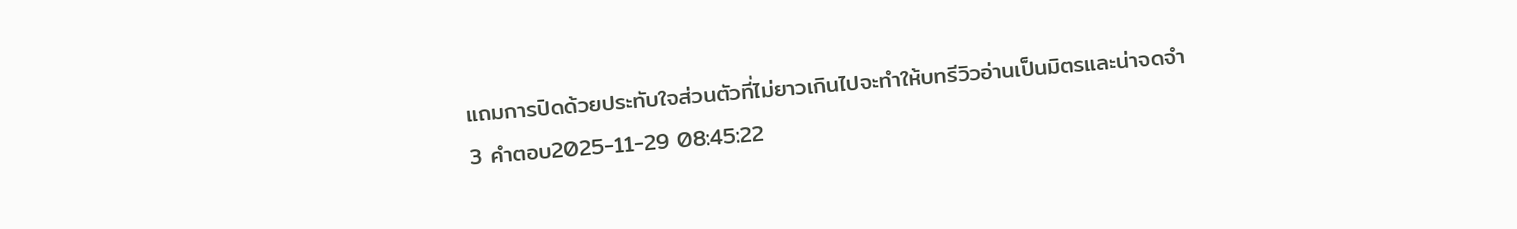แถมการปิดด้วยประทับใจส่วนตัวที่ไม่ยาวเกินไปจะทำให้บทรีวิวอ่านเป็นมิตรและน่าจดจำ
3 คำตอบ2025-11-29 08:45:22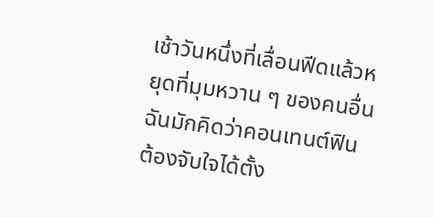เช้าวันหนึ่งที่เลื่อนฟีดแล้วหยุดที่มุมหวาน ๆ ของคนอื่น ฉันมักคิดว่าคอนเทนต์ฟินต้องจับใจได้ตั้ง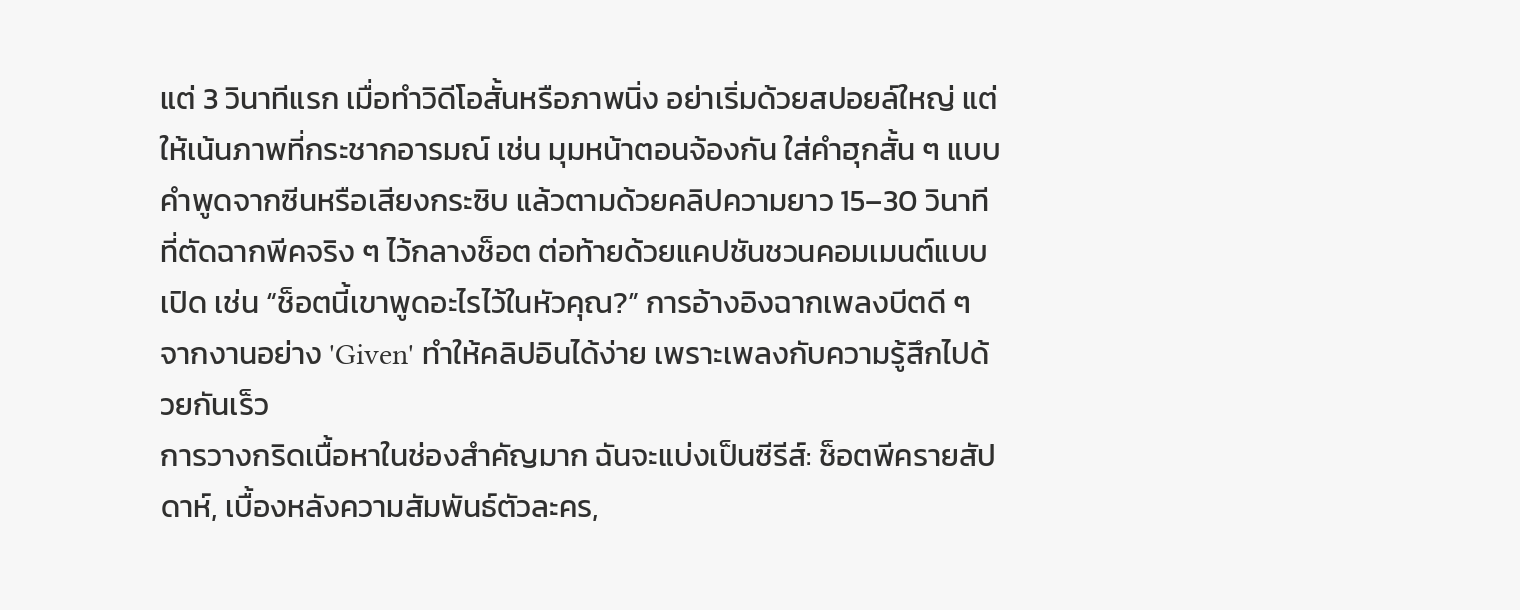แต่ 3 วินาทีแรก เมื่อทำวิดีโอสั้นหรือภาพนิ่ง อย่าเริ่มด้วยสปอยล์ใหญ่ แต่ให้เน้นภาพที่กระชากอารมณ์ เช่น มุมหน้าตอนจ้องกัน ใส่คำฮุกสั้น ๆ แบบคำพูดจากซีนหรือเสียงกระซิบ แล้วตามด้วยคลิปความยาว 15–30 วินาทีที่ตัดฉากพีคจริง ๆ ไว้กลางช็อต ต่อท้ายด้วยแคปชันชวนคอมเมนต์แบบเปิด เช่น “ช็อตนี้เขาพูดอะไรไว้ในหัวคุณ?” การอ้างอิงฉากเพลงบีตดี ๆ จากงานอย่าง 'Given' ทำให้คลิปอินได้ง่าย เพราะเพลงกับความรู้สึกไปด้วยกันเร็ว
การวางกริดเนื้อหาในช่องสำคัญมาก ฉันจะแบ่งเป็นซีรีส์: ช็อตพีครายสัปดาห์, เบื้องหลังความสัมพันธ์ตัวละคร,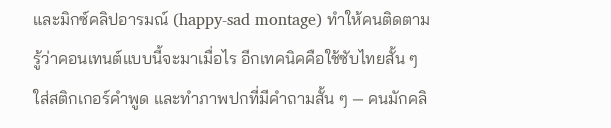และมิกซ์คลิปอารมณ์ (happy-sad montage) ทำให้คนติดตามรู้ว่าคอนเทนต์แบบนี้จะมาเมื่อไร อีกเทคนิคคือใช้ซับไทยสั้น ๆ ใส่สติกเกอร์คำพูด และทำภาพปกที่มีคำถามสั้น ๆ — คนมักคลิ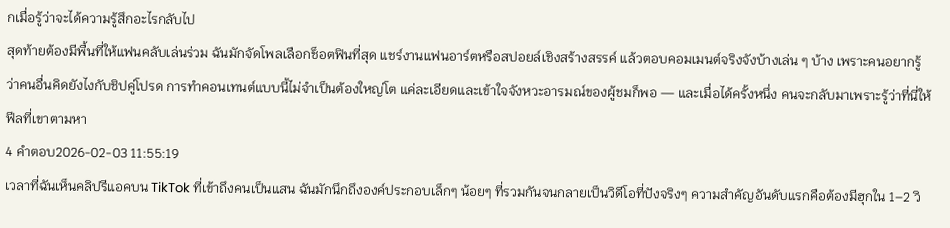กเมื่อรู้ว่าจะได้ความรู้สึกอะไรกลับไป
สุดท้ายต้องมีพื้นที่ให้แฟนคลับเล่นร่วม ฉันมักจัดโพลเลือกช็อตฟินที่สุด แชร์งานแฟนอาร์ตหรือสปอยล์เชิงสร้างสรรค์ แล้วตอบคอมเมนต์จริงจังบ้างเล่น ๆ บ้าง เพราะคนอยากรู้ว่าคนอื่นคิดยังไงกับชิปคู่โปรด การทำคอนเทนต์แบบนี้ไม่จำเป็นต้องใหญ่โต แค่ละเอียดและเข้าใจจังหวะอารมณ์ของผู้ชมก็พอ — และเมื่อได้ครั้งหนึ่ง คนจะกลับมาเพราะรู้ว่าที่นี่ให้ฟีลที่เขาตามหา
4 คำตอบ2026-02-03 11:55:19
เวลาที่ฉันเห็นคลิปรีแอคบน TikTok ที่เข้าถึงคนเป็นแสน ฉันมักนึกถึงองค์ประกอบเล็กๆ น้อยๆ ที่รวมกันจนกลายเป็นวิดีโอที่ปังจริงๆ ความสำคัญอันดับแรกคือต้องมีฮุกใน 1–2 วิ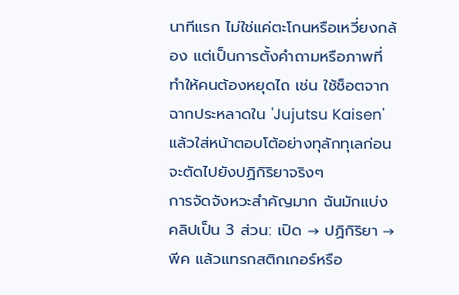นาทีแรก ไม่ใช่แค่ตะโกนหรือเหวี่ยงกล้อง แต่เป็นการตั้งคำถามหรือภาพที่ทำให้คนต้องหยุดไถ เช่น ใช้ช็อตจากฉากประหลาดใน 'Jujutsu Kaisen' แล้วใส่หน้าตอบโต้อย่างทุลักทุเลก่อนจะตัดไปยังปฏิกิริยาจริงๆ
การจัดจังหวะสำคัญมาก ฉันมักแบ่งคลิปเป็น 3 ส่วน: เปิด → ปฏิกิริยา → พีค แล้วแทรกสติกเกอร์หรือ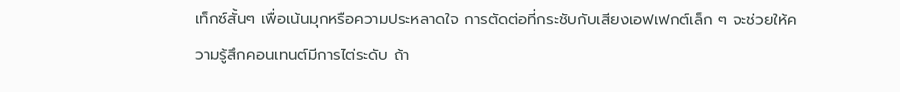เท็กซ์สั้นๆ เพื่อเน้นมุกหรือความประหลาดใจ การตัดต่อที่กระชับกับเสียงเอฟเฟกต์เล็ก ๆ จะช่วยให้ความรู้สึกคอนเทนต์มีการไต่ระดับ ถ้า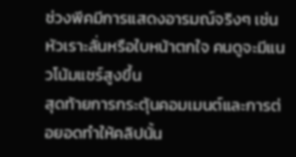ช่วงพีคมีการแสดงอารมณ์จริงๆ เช่น หัวเราะลั่นหรือใบหน้าตกใจ คนดูจะมีแนวโน้มแชร์สูงขึ้น
สุดท้ายการกระตุ้นคอมเมนต์และการต่อยอดทำให้คลิปนั้น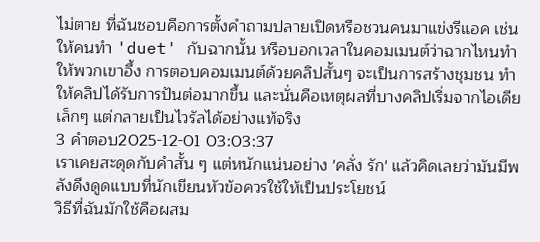ไม่ตาย ที่ฉันชอบคือการตั้งคำถามปลายเปิดหรือชวนคนมาแข่งรีแอค เช่น ให้คนทำ 'duet' กับฉากนั้น หรือบอกเวลาในคอมเมนต์ว่าฉากไหนทำให้พวกเขาอึ้ง การตอบคอมเมนต์ด้วยคลิปสั้นๆ จะเป็นการสร้างชุมชน ทำให้คลิปได้รับการปันต่อมากขึ้น และนั่นคือเหตุผลที่บางคลิปเริ่มจากไอเดียเล็กๆ แต่กลายเป็นไวรัลได้อย่างแท้จริง
3 คำตอบ2025-12-01 03:03:37
เราเคยสะดุดกับคำสั้น ๆ แต่หนักแน่นอย่าง 'คลั่ง รัก' แล้วคิดเลยว่ามันมีพลังดึงดูดแบบที่นักเขียนหัวข้อควรใช้ให้เป็นประโยชน์
วิธีที่ฉันมักใช้คือผสม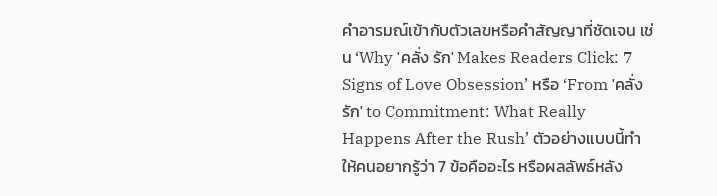คำอารมณ์เข้ากับตัวเลขหรือคำสัญญาที่ชัดเจน เช่น ‘Why 'คลั่ง รัก' Makes Readers Click: 7 Signs of Love Obsession’ หรือ ‘From 'คลั่ง รัก' to Commitment: What Really Happens After the Rush’ ตัวอย่างแบบนี้ทำให้คนอยากรู้ว่า 7 ข้อคืออะไร หรือผลลัพธ์หลัง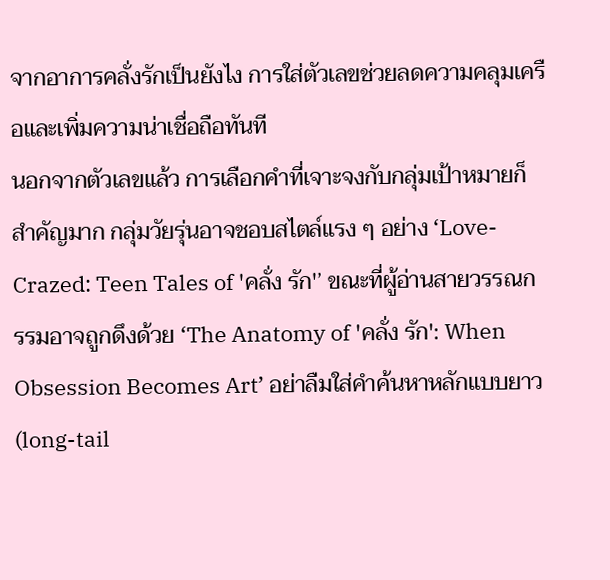จากอาการคลั่งรักเป็นยังไง การใส่ตัวเลขช่วยลดความคลุมเครือและเพิ่มความน่าเชื่อถือทันที
นอกจากตัวเลขแล้ว การเลือกคำที่เจาะจงกับกลุ่มเป้าหมายก็สำคัญมาก กลุ่มวัยรุ่นอาจชอบสไตล์แรง ๆ อย่าง ‘Love-Crazed: Teen Tales of 'คลั่ง รัก'’ ขณะที่ผู้อ่านสายวรรณกรรมอาจถูกดึงด้วย ‘The Anatomy of 'คลั่ง รัก': When Obsession Becomes Art’ อย่าลืมใส่คำค้นหาหลักแบบยาว (long-tail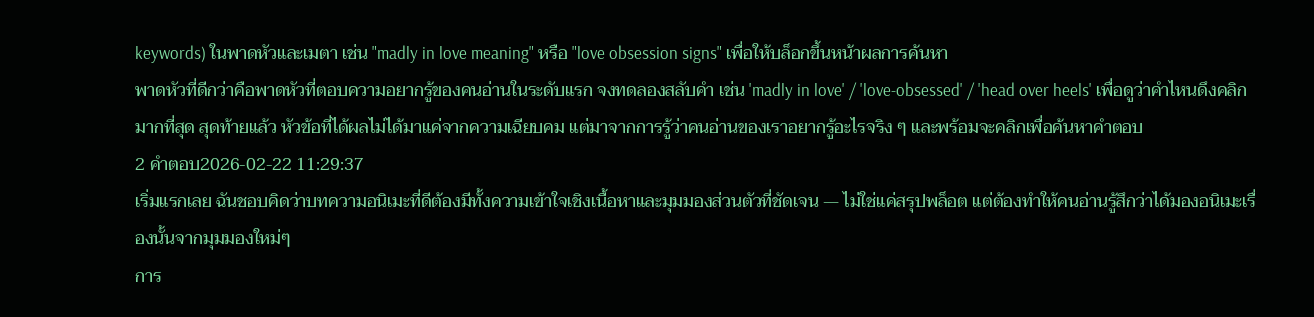keywords) ในพาดหัวและเมตา เช่น "madly in love meaning" หรือ "love obsession signs" เพื่อให้บล็อกขึ้นหน้าผลการค้นหา
พาดหัวที่ดีกว่าคือพาดหัวที่ตอบความอยากรู้ของคนอ่านในระดับแรก จงทดลองสลับคำ เช่น 'madly in love' / 'love-obsessed' / 'head over heels' เพื่อดูว่าคำไหนดึงคลิกมากที่สุด สุดท้ายแล้ว หัวข้อที่ได้ผลไม่ได้มาแค่จากความเฉียบคม แต่มาจากการรู้ว่าคนอ่านของเราอยากรู้อะไรจริง ๆ และพร้อมจะคลิกเพื่อค้นหาคำตอบ
2 คำตอบ2026-02-22 11:29:37
เริ่มแรกเลย ฉันชอบคิดว่าบทความอนิเมะที่ดีต้องมีทั้งความเข้าใจเชิงเนื้อหาและมุมมองส่วนตัวที่ชัดเจน — ไม่ใช่แค่สรุปพล็อต แต่ต้องทำให้คนอ่านรู้สึกว่าได้มองอนิเมะเรื่องนั้นจากมุมมองใหม่ๆ
การ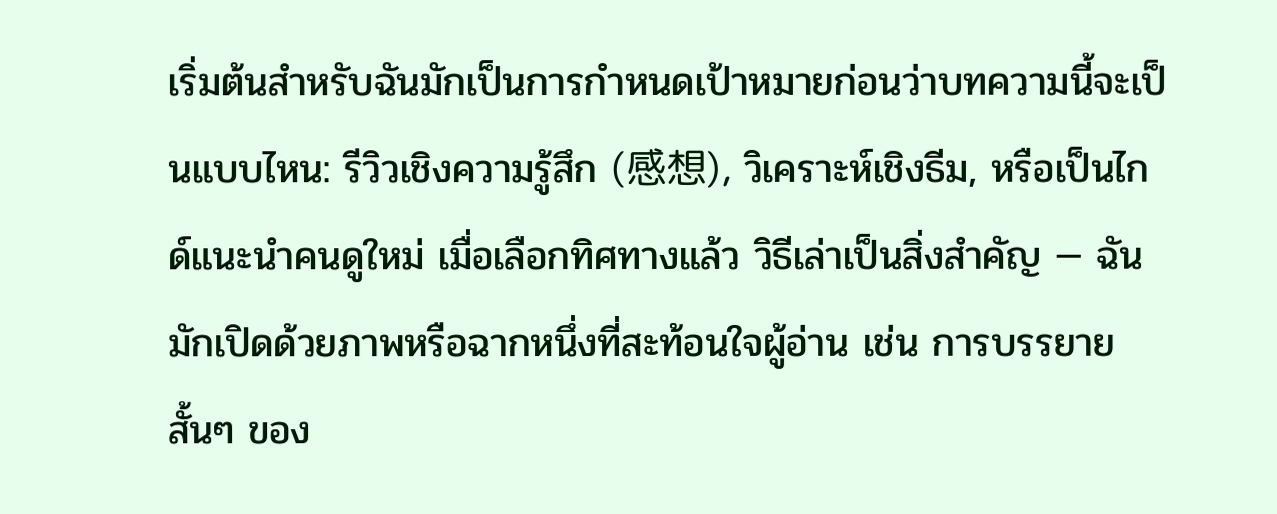เริ่มต้นสำหรับฉันมักเป็นการกำหนดเป้าหมายก่อนว่าบทความนี้จะเป็นแบบไหน: รีวิวเชิงความรู้สึก (感想), วิเคราะห์เชิงธีม, หรือเป็นไกด์แนะนำคนดูใหม่ เมื่อเลือกทิศทางแล้ว วิธีเล่าเป็นสิ่งสำคัญ — ฉันมักเปิดด้วยภาพหรือฉากหนึ่งที่สะท้อนใจผู้อ่าน เช่น การบรรยายสั้นๆ ของ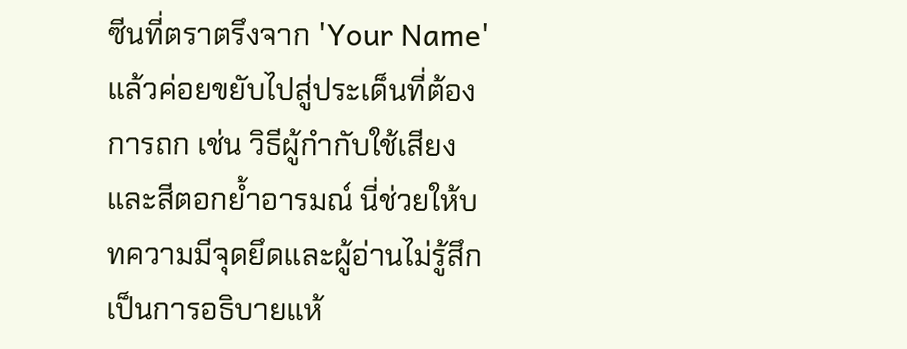ซีนที่ตราตรึงจาก 'Your Name' แล้วค่อยขยับไปสู่ประเด็นที่ต้องการถก เช่น วิธีผู้กำกับใช้เสียงและสีตอกย้ำอารมณ์ นี่ช่วยให้บทความมีจุดยึดและผู้อ่านไม่รู้สึกเป็นการอธิบายแห้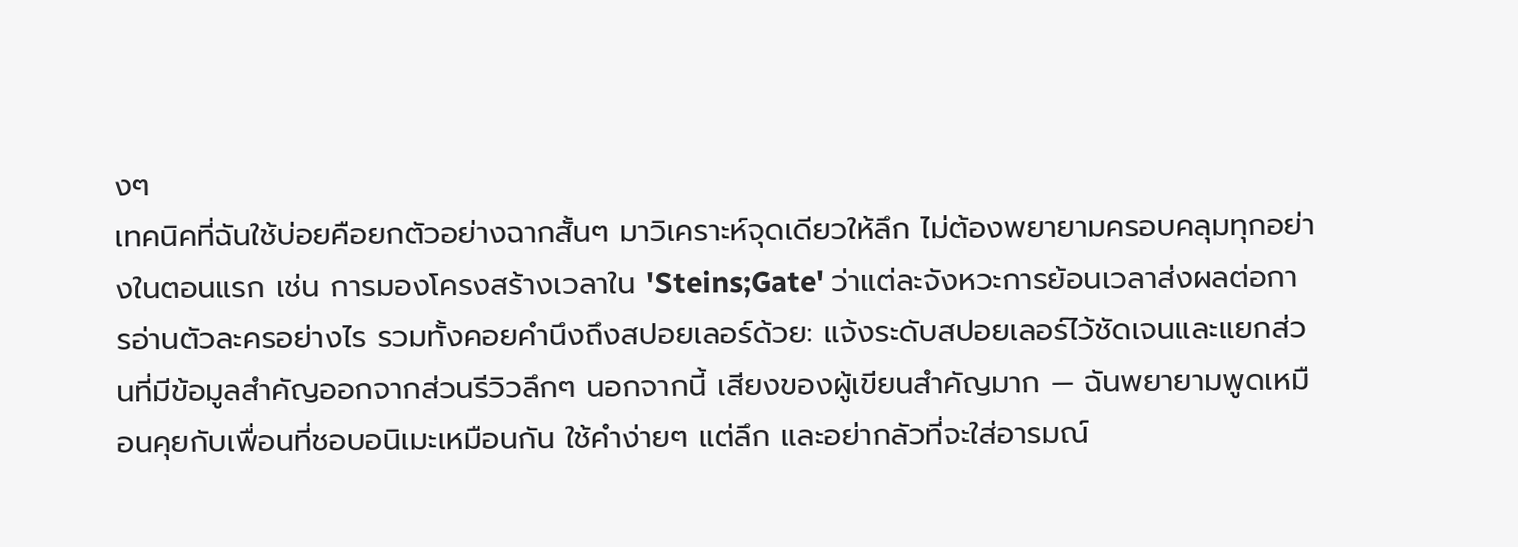งๆ
เทคนิคที่ฉันใช้บ่อยคือยกตัวอย่างฉากสั้นๆ มาวิเคราะห์จุดเดียวให้ลึก ไม่ต้องพยายามครอบคลุมทุกอย่างในตอนแรก เช่น การมองโครงสร้างเวลาใน 'Steins;Gate' ว่าแต่ละจังหวะการย้อนเวลาส่งผลต่อการอ่านตัวละครอย่างไร รวมทั้งคอยคำนึงถึงสปอยเลอร์ด้วย: แจ้งระดับสปอยเลอร์ไว้ชัดเจนและแยกส่วนที่มีข้อมูลสำคัญออกจากส่วนรีวิวลึกๆ นอกจากนี้ เสียงของผู้เขียนสำคัญมาก — ฉันพยายามพูดเหมือนคุยกับเพื่อนที่ชอบอนิเมะเหมือนกัน ใช้คำง่ายๆ แต่ลึก และอย่ากลัวที่จะใส่อารมณ์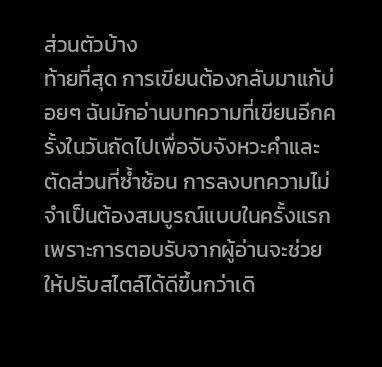ส่วนตัวบ้าง
ท้ายที่สุด การเขียนต้องกลับมาแก้บ่อยๆ ฉันมักอ่านบทความที่เขียนอีกครั้งในวันถัดไปเพื่อจับจังหวะคำและตัดส่วนที่ซ้ำซ้อน การลงบทความไม่จำเป็นต้องสมบูรณ์แบบในครั้งแรก เพราะการตอบรับจากผู้อ่านจะช่วยให้ปรับสไตล์ได้ดีขึ้นกว่าเดิ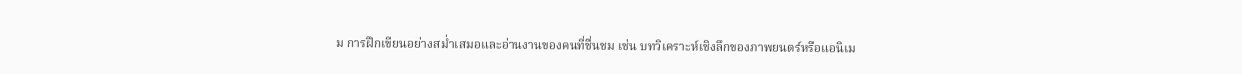ม การฝึกเขียนอย่างสม่ำเสมอและอ่านงานของคนที่ชื่นชม เช่น บทวิเคราะห์เชิงลึกของภาพยนตร์หรือแอนิเม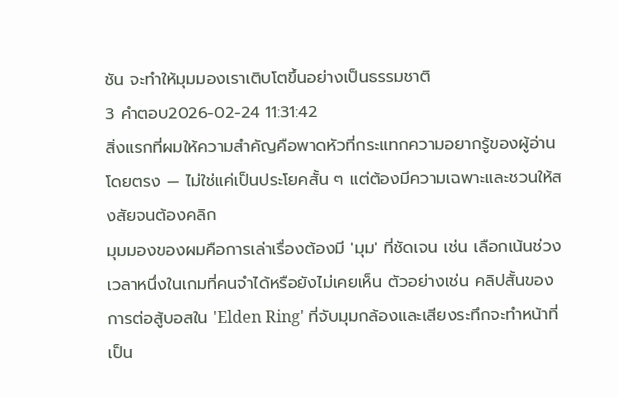ชัน จะทำให้มุมมองเราเติบโตขึ้นอย่างเป็นธรรมชาติ
3 คำตอบ2026-02-24 11:31:42
สิ่งแรกที่ผมให้ความสำคัญคือพาดหัวที่กระแทกความอยากรู้ของผู้อ่านโดยตรง — ไม่ใช่แค่เป็นประโยคสั้น ๆ แต่ต้องมีความเฉพาะและชวนให้สงสัยจนต้องคลิก
มุมมองของผมคือการเล่าเรื่องต้องมี 'มุม' ที่ชัดเจน เช่น เลือกเน้นช่วงเวลาหนึ่งในเกมที่คนจำได้หรือยังไม่เคยเห็น ตัวอย่างเช่น คลิปสั้นของการต่อสู้บอสใน 'Elden Ring' ที่จับมุมกล้องและเสียงระทึกจะทำหน้าที่เป็น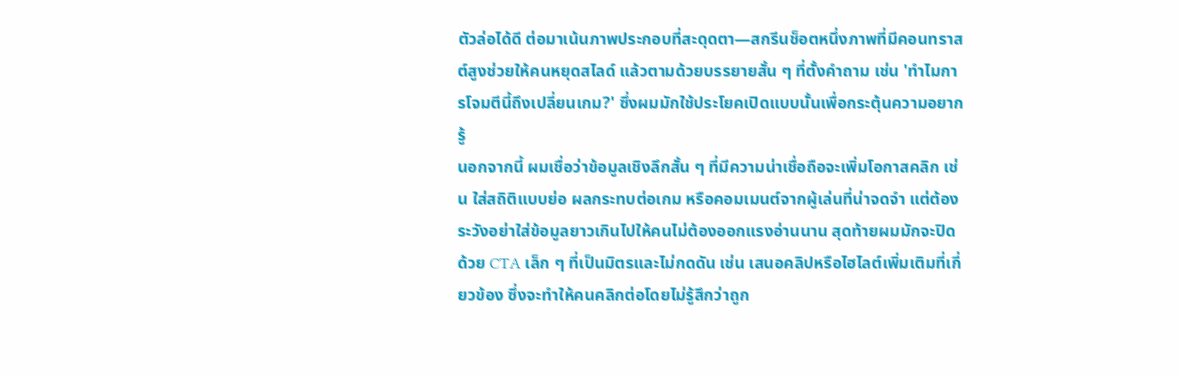ตัวล่อได้ดี ต่อมาเน้นภาพประกอบที่สะดุดตา—สกรีนช็อตหนึ่งภาพที่มีคอนทราสต์สูงช่วยให้คนหยุดสไลด์ แล้วตามด้วยบรรยายสั้น ๆ ที่ตั้งคำถาม เช่น 'ทำไมการโจมตีนี้ถึงเปลี่ยนเกม?' ซึ่งผมมักใช้ประโยคเปิดแบบนั้นเพื่อกระตุ้นความอยากรู้
นอกจากนี้ ผมเชื่อว่าข้อมูลเชิงลึกสั้น ๆ ที่มีความน่าเชื่อถือจะเพิ่มโอกาสคลิก เช่น ใส่สถิติแบบย่อ ผลกระทบต่อเกม หรือคอมเมนต์จากผู้เล่นที่น่าจดจำ แต่ต้องระวังอย่าใส่ข้อมูลยาวเกินไปให้คนไม่ต้องออกแรงอ่านนาน สุดท้ายผมมักจะปิดด้วย CTA เล็ก ๆ ที่เป็นมิตรและไม่กดดัน เช่น เสนอคลิปหรือไฮไลต์เพิ่มเติมที่เกี่ยวข้อง ซึ่งจะทำให้คนคลิกต่อโดยไม่รู้สึกว่าถูก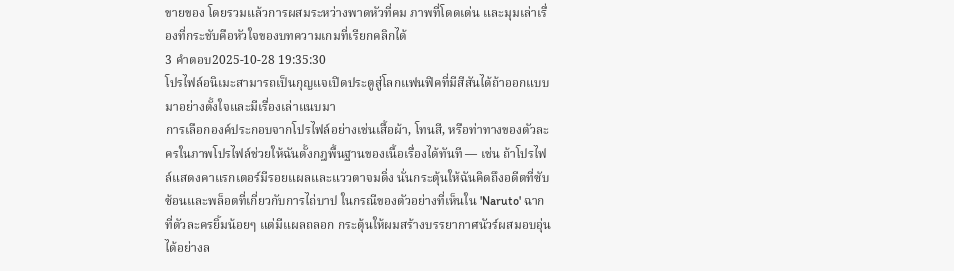ขายของ โดยรวมแล้วการผสมระหว่างพาดหัวที่คม ภาพที่โดดเด่น และมุมเล่าเรื่องที่กระชับคือหัวใจของบทความเกมที่เรียกคลิกได้
3 คำตอบ2025-10-28 19:35:30
โปรไฟล์อนิเมะสามารถเป็นกุญแจเปิดประตูสู่โลกแฟนฟิคที่มีสีสันได้ถ้าออกแบบมาอย่างตั้งใจและมีเรื่องเล่าแนบมา
การเลือกองค์ประกอบจากโปรไฟล์อย่างเช่นเสื้อผ้า, โทนสี, หรือท่าทางของตัวละครในภาพโปรไฟล์ช่วยให้ฉันตั้งกฎพื้นฐานของเนื้อเรื่องได้ทันที — เช่น ถ้าโปรไฟล์แสดงคาแรกเตอร์มีรอยแผลและแววตาจมดิ่ง นั่นกระตุ้นให้ฉันคิดถึงอดีตที่ซับซ้อนและพล็อตที่เกี่ยวกับการไถ่บาป ในกรณีของตัวอย่างที่เห็นใน 'Naruto' ฉากที่ตัวละครยิ้มน้อยๆ แต่มีแผลถลอก กระตุ้นให้ผมสร้างบรรยากาศนัวร์ผสมอบอุ่นได้อย่างล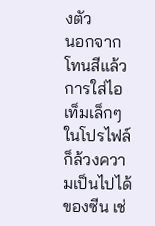งตัว
นอกจากโทนสีแล้ว การใส่ไอเท็มเล็กๆ ในโปรไฟล์ก็ล้วงความเป็นไปได้ของซีน เช่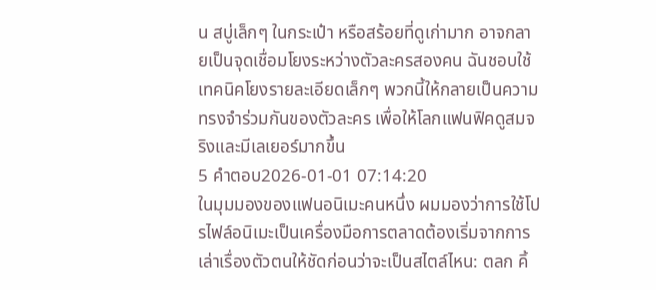น สบู่เล็กๆ ในกระเป๋า หรือสร้อยที่ดูเก่ามาก อาจกลายเป็นจุดเชื่อมโยงระหว่างตัวละครสองคน ฉันชอบใช้เทคนิคโยงรายละเอียดเล็กๆ พวกนี้ให้กลายเป็นความทรงจำร่วมกันของตัวละคร เพื่อให้โลกแฟนฟิคดูสมจริงและมีเลเยอร์มากขึ้น
5 คำตอบ2026-01-01 07:14:20
ในมุมมองของแฟนอนิเมะคนหนึ่ง ผมมองว่าการใช้โปรไฟล์อนิเมะเป็นเครื่องมือการตลาดต้องเริ่มจากการเล่าเรื่องตัวตนให้ชัดก่อนว่าจะเป็นสไตล์ไหน: ตลก คิ้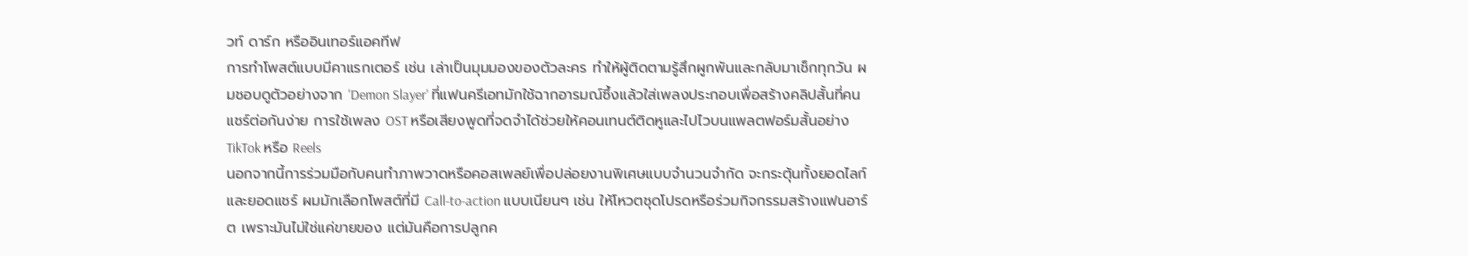วท์ ดาร์ก หรืออินเทอร์แอคทีฟ
การทำโพสต์แบบมีคาแรกเตอร์ เช่น เล่าเป็นมุมมองของตัวละคร ทำให้ผู้ติดตามรู้สึกผูกพันและกลับมาเช็กทุกวัน ผมชอบดูตัวอย่างจาก 'Demon Slayer' ที่แฟนครีเอทมักใช้ฉากอารมณ์ซึ้งแล้วใส่เพลงประกอบเพื่อสร้างคลิปสั้นที่คนแชร์ต่อกันง่าย การใช้เพลง OST หรือเสียงพูดที่จดจำได้ช่วยให้คอนเทนต์ติดหูและไปไวบนแพลตฟอร์มสั้นอย่าง TikTok หรือ Reels
นอกจากนี้การร่วมมือกับคนทำภาพวาดหรือคอสเพลย์เพื่อปล่อยงานพิเศษแบบจำนวนจำกัด จะกระตุ้นทั้งยอดไลก์และยอดแชร์ ผมมักเลือกโพสต์ที่มี Call-to-action แบบเนียนๆ เช่น ให้โหวตชุดโปรดหรือร่วมกิจกรรมสร้างแฟนอาร์ต เพราะมันไม่ใช่แค่ขายของ แต่มันคือการปลูกค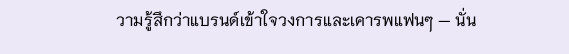วามรู้สึกว่าแบรนด์เข้าใจวงการและเคารพแฟนๆ — นั่น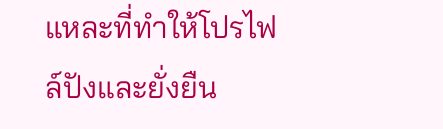แหละที่ทำให้โปรไฟล์ปังและยั่งยืน